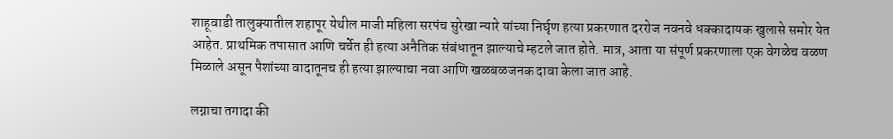शाहूवाडी तालुक्यातील शहापूर येथील माजी महिला सरपंच सुरेखा न्यारे यांच्या निर्घृण हत्या प्रकरणात दररोज नवनवे धक्कादायक खुलासे समोर येत आहेत. प्राथमिक तपासात आणि चर्चेत ही हत्या अनैतिक संबंधातून झाल्याचे म्हटले जात होते. मात्र, आता या संपूर्ण प्रकरणाला एक वेगळेच वळण मिळाले असून पैशांच्या वादातूनच ही हत्या झाल्याचा नवा आणि खळबळजनक दावा केला जात आहे.

लग्नाचा तगादा की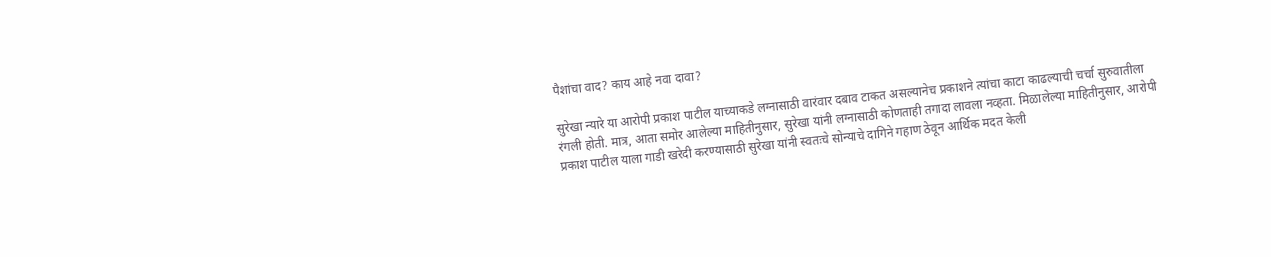पैशांचा वाद? काय आहे नवा दावा?

सुरेखा न्यारे या आरोपी प्रकाश पाटील याच्याकडे लग्नासाठी वारंवार दबाव टाकत असल्यानेच प्रकाशने त्यांचा काटा काढल्याची चर्चा सुरुवातीला रंगली होती. मात्र, आता समोर आलेल्या माहितीनुसार, सुरेखा यांनी लग्नासाठी कोणताही तगादा लावला नव्हता. मिळालेल्या माहितीनुसार, आरोपी प्रकाश पाटील याला गाडी खरेदी करण्यासाठी सुरेखा यांनी स्वतःचे सोन्याचे दागिने गहाण ठेवून आर्थिक मदत केली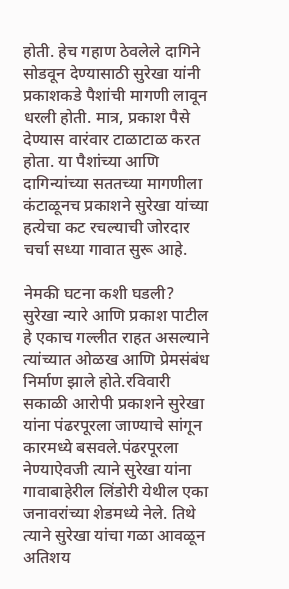होती. हेच गहाण ठेवलेले दागिने सोडवून देण्यासाठी सुरेखा यांनी प्रकाशकडे पैशांची मागणी लावून धरली होती. मात्र, प्रकाश पैसे देण्यास वारंवार टाळाटाळ करत होता. या पैशांच्या आणि दागिन्यांच्या सततच्या मागणीला कंटाळूनच प्रकाशने सुरेखा यांच्या हत्येचा कट रचल्याची जोरदार चर्चा सध्या गावात सुरू आहे.

नेमकी घटना कशी घडली?
सुरेखा न्यारे आणि प्रकाश पाटील हे एकाच गल्लीत राहत असल्याने त्यांच्यात ओळख आणि प्रेमसंबंध निर्माण झाले होते.रविवारी सकाळी आरोपी प्रकाशने सुरेखा यांना पंढरपूरला जाण्याचे सांगून कारमध्ये बसवले.पंढरपूरला नेण्याऐवजी त्याने सुरेखा यांना गावाबाहेरील लिंडोरी येथील एका जनावरांच्या शेडमध्ये नेले. तिथे त्याने सुरेखा यांचा गळा आवळून अतिशय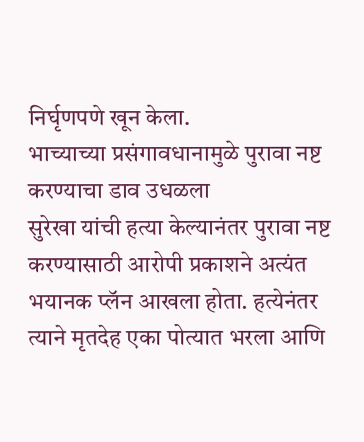निर्घृणपणे खून केला.
भाच्याच्या प्रसंगावधानामुळे पुरावा नष्ट करण्याचा डाव उधळला
सुरेखा यांची हत्या केल्यानंतर पुरावा नष्ट करण्यासाठी आरोपी प्रकाशने अत्यंत भयानक प्लॅन आखला होता. हत्येनंतर त्याने मृतदेह एका पोत्यात भरला आणि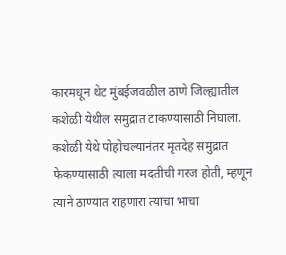कारमधून थेट मुंबईजवळील ठाणे जिल्ह्यातील कशेळी येथील समुद्रात टाकण्यासाठी निघाला. कशेळी येथे पोहोचल्यानंतर मृतदेह समुद्रात फेकण्यासाठी त्याला मदतीची गरज होती, म्हणून त्याने ठाण्यात राहणारा त्याचा भाचा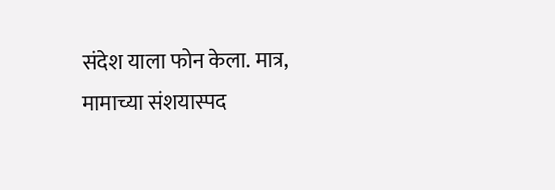संदेश याला फोन केला. मात्र, मामाच्या संशयास्पद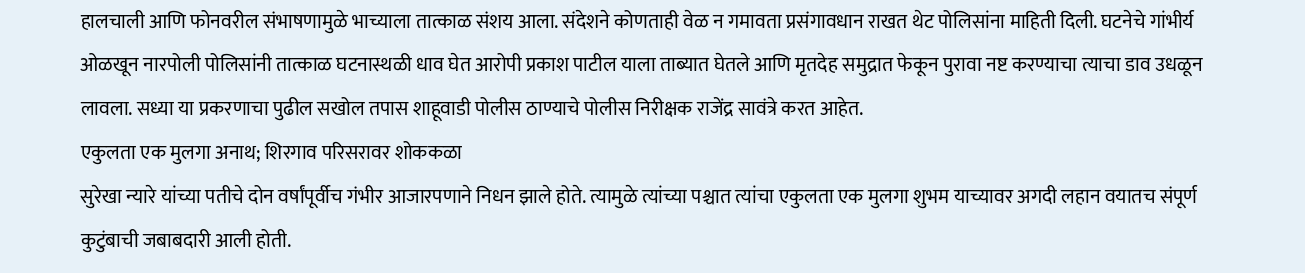हालचाली आणि फोनवरील संभाषणामुळे भाच्याला तात्काळ संशय आला. संदेशने कोणताही वेळ न गमावता प्रसंगावधान राखत थेट पोलिसांना माहिती दिली. घटनेचे गांभीर्य ओळखून नारपोली पोलिसांनी तात्काळ घटनास्थळी धाव घेत आरोपी प्रकाश पाटील याला ताब्यात घेतले आणि मृतदेह समुद्रात फेकून पुरावा नष्ट करण्याचा त्याचा डाव उधळून लावला. सध्या या प्रकरणाचा पुढील सखोल तपास शाहूवाडी पोलीस ठाण्याचे पोलीस निरीक्षक राजेंद्र सावंत्रे करत आहेत.
एकुलता एक मुलगा अनाथ; शिरगाव परिसरावर शोककळा
सुरेखा न्यारे यांच्या पतीचे दोन वर्षांपूर्वीच गंभीर आजारपणाने निधन झाले होते. त्यामुळे त्यांच्या पश्चात त्यांचा एकुलता एक मुलगा शुभम याच्यावर अगदी लहान वयातच संपूर्ण कुटुंबाची जबाबदारी आली होती.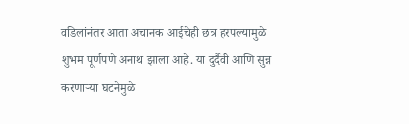वडिलांनंतर आता अचानक आईचेही छत्र हरपल्यामुळे शुभम पूर्णपणे अनाथ झाला आहे. या दुर्दैवी आणि सुन्न करणाऱ्या घटनेमुळे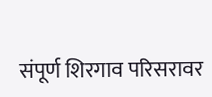संपूर्ण शिरगाव परिसरावर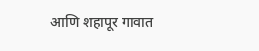आणि शहापूर गावात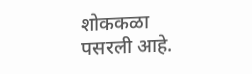शोककळा पसरली आहे.